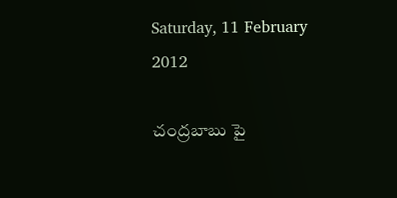Saturday, 11 February 2012

చంద్రబాబు పై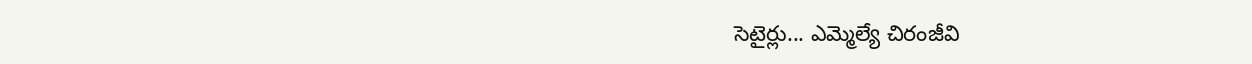సెటైర్లు... ఎమ్మెల్యే చిరంజీవి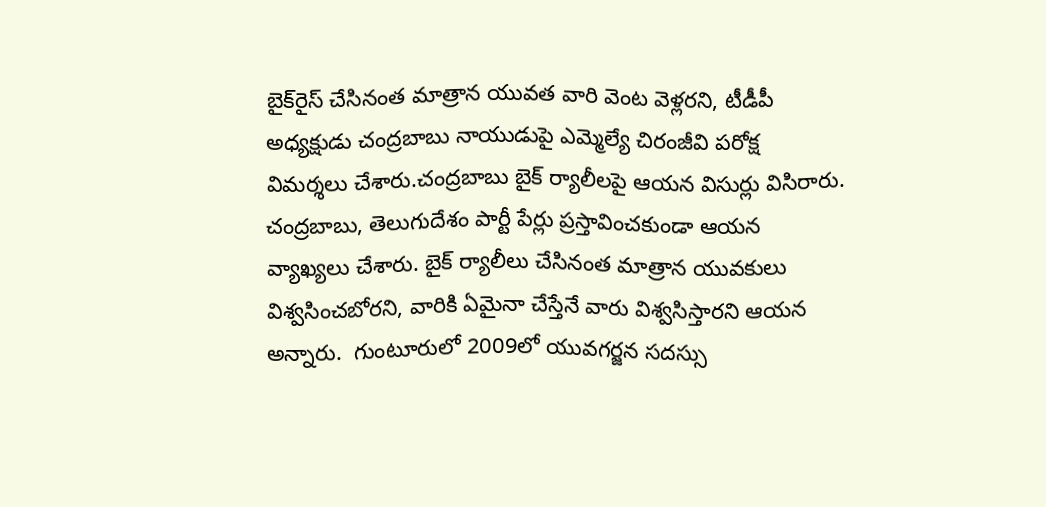బైక్‌రైస్ చేసినంత మాత్రాన యువత వారి వెంట వెళ్లరని, టీడీపీ అధ్యక్షుడు చంద్రబాబు నాయుడుపై ఎమ్మెల్యే చిరంజీవి పరోక్ష విమర్శలు చేశారు.చంద్రబాబు బైక్ ర్యాలీలపై ఆయన విసుర్లు విసిరారు. చంద్రబాబు, తెలుగుదేశం పార్టీ పేర్లు ప్రస్తావించకుండా ఆయన వ్యాఖ్యలు చేశారు. బైక్ ర్యాలీలు చేసినంత మాత్రాన యువకులు విశ్వసించబోరని, వారికి ఏమైనా చేస్తేనే వారు విశ్వసిస్తారని ఆయన అన్నారు.  గుంటూరులో 2009లో యువగర్జన సదస్సు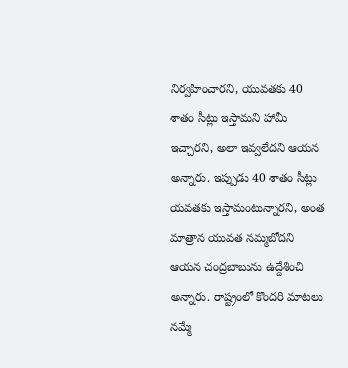నిర్వహించారని, యువతకు 40 శాతం సీట్లు ఇస్తామని హామీ ఇచ్చారని, అలా ఇవ్వలేదని ఆయన అన్నారు. ఇప్పుడు 40 శాతం సీట్లు యవతకు ఇస్తామంటున్నారని, అంత మాత్రాన యువత నమ్మబోదని ఆయన చంద్రబాబును ఉద్దేశించి అన్నారు. రాష్ట్రంలో కొందరి మాటలు నమ్మే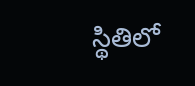స్థితిలో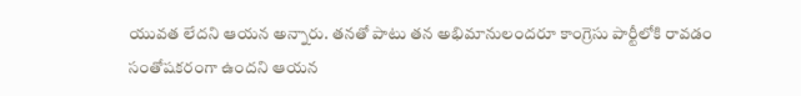యువత లేదని ఆయన అన్నారు. తనతో పాటు తన అభిమానులందరూ కాంగ్రెసు పార్టీలోకి రావడం సంతోషకరంగా ఉందని ఆయన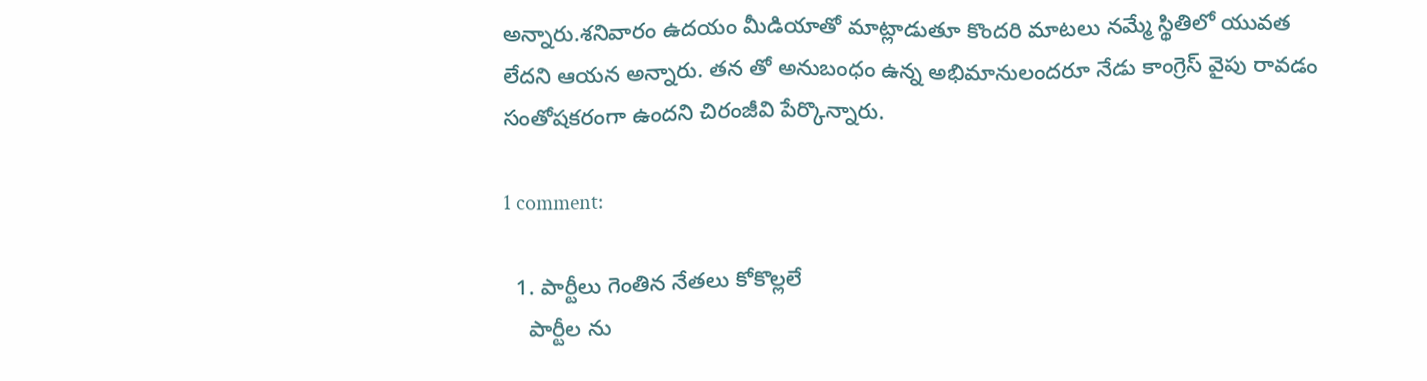అన్నారు.శనివారం ఉదయం మీడియాతో మాట్లాడుతూ కొందరి మాటలు నమ్మే స్థితిలో యువత లేదని ఆయన అన్నారు. తన తో అనుబంధం ఉన్న అభిమానులందరూ నేడు కాంగ్రెస్ వైపు రావడం సంతోషకరంగా ఉందని చిరంజీవి పేర్కొన్నారు.

1 comment:

  1. పార్టీలు గెంతిన నేతలు కోకొల్లలే
    పార్టీల ను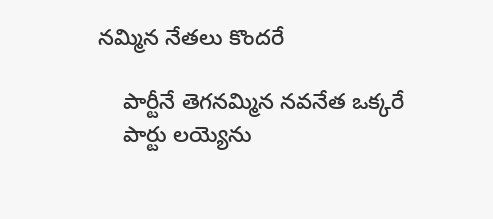నమ్మిన నేతలు కొందరే

    పార్టీనే తెగనమ్మిన నవనేత ఒక్కరే
    పార్టు లయ్యెను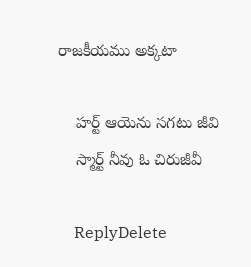రాజకీయము అక్కటా

    హర్ట్ ఆయెను సగటు జీవి
    స్మార్ట్ నీవు ఓ చిరుజీవీ

    ReplyDelete